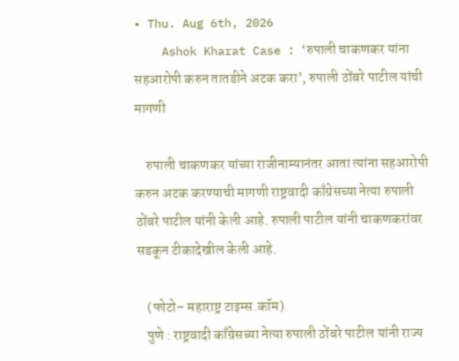• Thu. Aug 6th, 2026
    Ashok Kharat Case : ‘रुपाली चाकणकर यांना सहआरोपी करुन तातडीने अटक करा’, रुपाली ठोंबरे पाटील यांची मागणी

    रुपाली चाकणकर यांच्या राजीनाम्यानंतर आता त्यांना सहआरोपी करुन अटक करण्याची मागणी राष्ट्रवादी काँग्रेसच्या नेत्या रुपाली ठोंबरे पाटील यांनी केली आहे. रुपाली पाटील यांनी चाकणकरांवर सडकून टीकादेखील केली आहे.

    (फोटो– महाराष्ट्र टाइम्स.कॉम)
    पुणे : राष्ट्रवादी काँग्रेसच्या नेत्या रुपाली ठोंबरे पाटील यांनी राज्य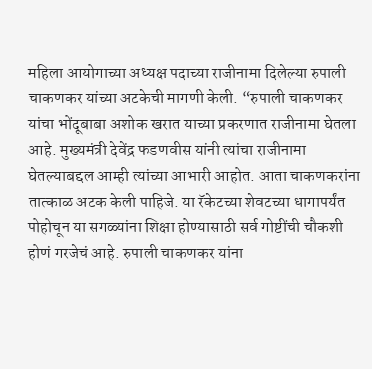महिला आयोगाच्या अध्यक्ष पदाच्या राजीनामा दिलेल्या रुपाली चाकणकर यांच्या अटकेची मागणी केली. “रुपाली चाकणकर यांचा भोंदूबाबा अशोक खरात याच्या प्रकरणात राजीनामा घेतला आहे. मुख्यमंत्री देवेंद्र फडणवीस यांनी त्यांचा राजीनामा घेतल्याबद्दल आम्ही त्यांच्या आभारी आहोत. आता चाकणकरांना तात्काळ अटक केली पाहिजे. या रॅकेटच्या शेवटच्या धागापर्यंत पोहोचून या सगळ्यांना शिक्षा होण्यासाठी सर्व गोष्टींची चौकशी होणं गरजेचं आहे. रुपाली चाकणकर यांना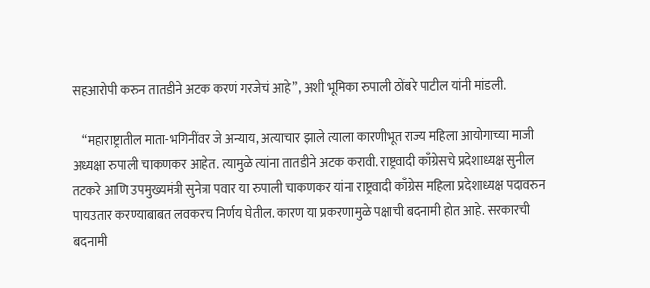सहआरोपी करुन तातडीने अटक करणं गरजेचं आहे”, अशी भूमिका रुपाली ठोंबरे पाटील यांनी मांडली.

    “महाराष्ट्रातील माता-भगिनींवर जे अन्याय, अत्याचार झाले त्याला कारणीभूत राज्य महिला आयोगाच्या माजी अध्यक्षा रुपाली चाकणकर आहेत. त्यामुळे त्यांना तातडीने अटक करावी. राष्ट्रवादी काँग्रेसचे प्रदेशाध्यक्ष सुनील तटकरे आणि उपमुख्यमंत्री सुनेत्रा पवार या रुपाली चाकणकर यांना राष्ट्रवादी काँग्रेस महिला प्रदेशाध्यक्ष पदावरुन पायउतार करण्याबाबत लवकरच निर्णय घेतील. कारण या प्रकरणामुळे पक्षाची बदनामी होत आहे. सरकारची बदनामी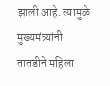झाली आहे. त्यामुळे मुख्यमंत्र्यांनी तातडीने महिला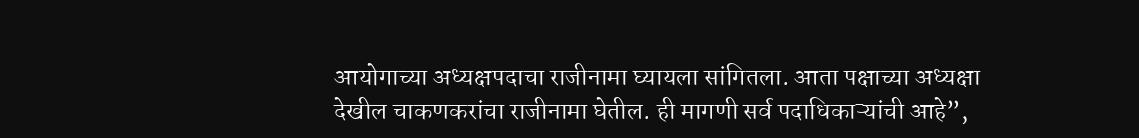आयोगाच्या अध्यक्षपदाचा राजीनामा घ्यायला सांगितला. आता पक्षाच्या अध्यक्षा देखील चाकणकरांचा राजीनामा घेतील. ही मागणी सर्व पदाधिकाऱ्यांची आहे”,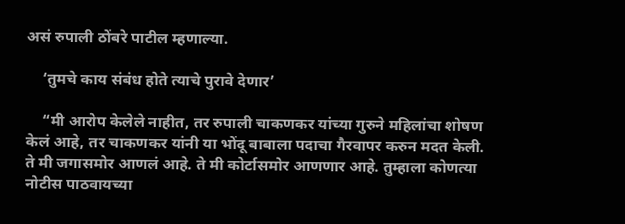असं रुपाली ठोंबरे पाटील म्हणाल्या.

    ‘तुमचे काय संबंध होते त्याचे पुरावे देणार’

    “मी आरोप केलेले नाहीत, तर रुपाली चाकणकर यांच्या गुरुने महिलांचा शोषण केलं आहे, तर चाकणकर यांनी या भोंदू बाबाला पदाचा गैरवापर करुन मदत केली. ते मी जगासमोर आणलं आहे. ते मी कोर्टासमोर आणणार आहे. तुम्हाला कोणत्या नोटीस पाठवायच्या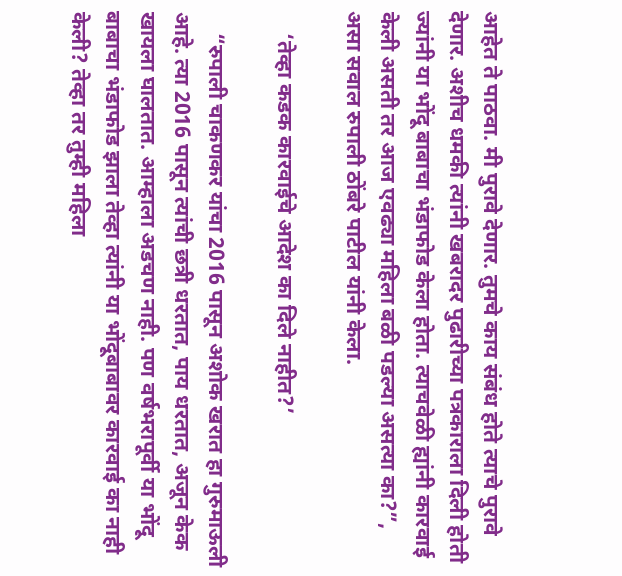आहेत ते पाठवा. मी पुरावे देणार. तुमचे काय संबंध होते त्याचे पुरावे देणार. अशीच धमकी त्यांनी खबरादर पुढारीच्या पत्रकाराला दिली होती ज्यांनी या भोंदू बाबाचा भंडाफोड केला होता. त्याचवेळी ह्यांनी कारवाई केली असती तर आज एवढ्या महिला बळी पडल्या असत्या का?”, असा सवाल रुपाली ठोंबरे पाटील यांनी केला.

    ‘तेव्हा कडक कारवाईचे आदेश का दिले नाहीत?’

    “रुपाली चाकणकर यांचा 2016 पासून अशोक खरात हा गुरुमाऊली आहे. त्या 2016 पासून त्यांची छत्री धरतात, पाय धरतात, अजून केक खायला घालतात. आम्हाला अडचण नाही. पण वर्षभरापूर्वी या भोंदू बाबाचा भंडाफोड झाला तेव्हा त्यांनी या भोंदूबाबावर कारवाई का नाही केली? तेव्हा तर तुम्ही महिला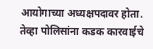आयोगाच्या अध्यक्षपदावर होता. तेव्हा पोलिसांना कडक कारवाईचे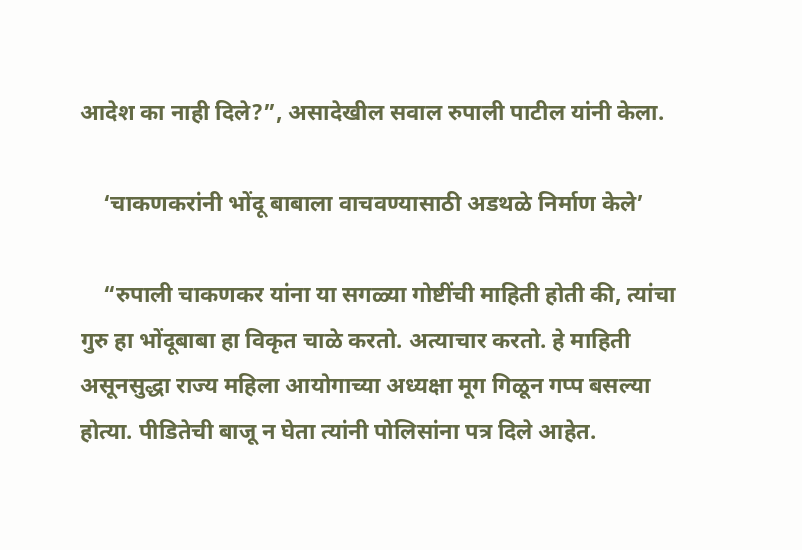आदेश का नाही दिले?”, असादेखील सवाल रुपाली पाटील यांनी केला.

    ‘चाकणकरांनी भोंदू बाबाला वाचवण्यासाठी अडथळे निर्माण केले’

    “रुपाली चाकणकर यांना या सगळ्या गोष्टींची माहिती होती की, त्यांचा गुरु हा भोंदूबाबा हा विकृत चाळे करतो. अत्याचार करतो. हे माहिती असूनसुद्धा राज्य महिला आयोगाच्या अध्यक्षा मूग गिळून गप्प बसल्या होत्या. पीडितेची बाजू न घेता त्यांनी पोलिसांना पत्र दिले आहेत.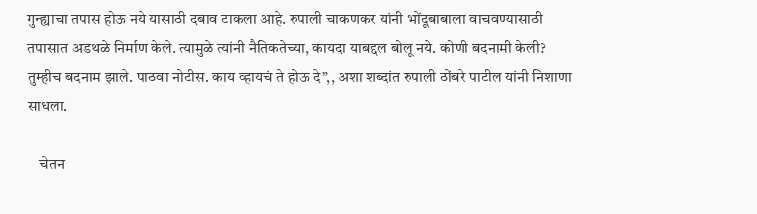गुन्ह्याचा तपास होऊ नये यासाठी दबाव टाकला आहे. रुपाली चाकणकर यांनी भोंदूबाबाला वाचवण्यासाठी तपासात अडथळे निर्माण केले. त्यामुळे त्यांनी नैतिकतेच्या, कायदा याबद्दल बोलू नये. कोणी बदनामी केली? तुम्हीच बदनाम झाले. पाठवा नोटीस. काय व्हायचं ते होऊ दे”,, अशा शब्दांत रुपाली ठोंबरे पाटील यांनी निशाणा साधला.

    चेतन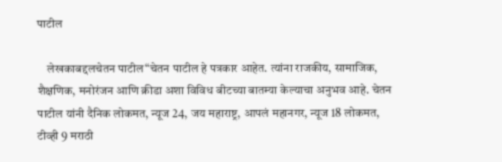पाटील

    लेखकाबद्दलचेतन पाटील“चेतन पाटील हे पत्रकार आहेत. त्यांना राजकीय, सामाजिक, शैक्षणिक, मनोरंजन आणि क्रीडा अशा विविध बीटच्या बातम्या केल्याचा अनुभव आहे. चेतन पाटील यांनी दैनिक लोकमत, न्यूज 24, जय महाराष्ट्र, आपलं महानगर, न्यूज 18 लोकमत, टीव्ही 9 मराठी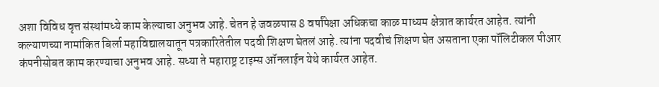अशा विविध वृत्त संस्थांमध्ये काम केल्याचा अनुभव आहे. चेतन हे जवळपास 8 वर्षांपेक्षा अधिकचा काळ माध्यम क्षेत्रात कार्यरत आहेत. त्यांनी कल्याणच्या नामांकित बिर्ला महाविद्यालयातून पत्रकारितेतील पदवी शिक्षण घेतलं आहे. त्यांना पदवीचं शिक्षण घेत असताना एका पॉलिटीकल पीआर कंपनीसोबत काम करण्याचा अनुभव आहे. सध्या ते महाराष्ट्र टाइम्स ऑनलाईन येथे कार्यरत आहेत.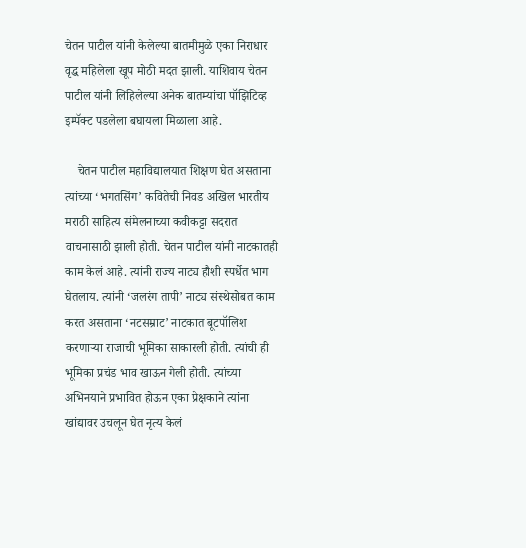चेतन पाटील यांनी केलेल्या बातमीमुळे एका निराधार वृद्ध महिलेला खूप मोठी मदत झाली. याशिवाय चेतन पाटील यांनी लिहिलेल्या अनेक बातम्यांचा पॉझिटिव्ह इम्पॅक्ट पडलेला बघायला मिळाला आहे.

    चेतन पाटील महाविद्यालयात शिक्षण घेत असताना त्यांच्या ‘भगतसिंग’ कवितेची निवड अखिल भारतीय मराठी साहित्य संमेलनाच्या कवीकट्टा सदरात वाचनासाठी झाली होती. चेतन पाटील यांनी नाटकातही काम केलं आहे. त्यांनी राज्य नाट्य हौशी स्पर्धेत भाग घेतलाय. त्यांनी ‘जलरंग तापी’ नाट्य संस्थेसोबत काम करत असताना ‘नटसम्राट’ नाटकात बूटपॉलिश करणाऱ्या राजाची भूमिका साकारली होती. त्यांची ही भूमिका प्रचंड भाव खाऊन गेली होती. त्यांच्या अभिनयाने प्रभावित होऊन एका प्रेक्षकाने त्यांना खांद्यावर उचलून घेत नृत्य केलं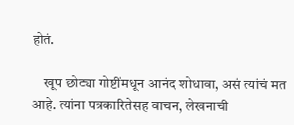होतं.

    खूप छोट्या गोष्टींमधून आनंद शोधावा, असं त्यांचं मत आहे. त्यांना पत्रकारितेसह वाचन, लेखनाची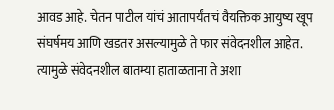आवड आहे. चेतन पाटील यांचं आतापर्यंतचं वैयक्तिक आयुष्य खूप संघर्षमय आणि खडतर असल्यामुळे ते फार संवेदनशील आहेत. त्यामुळे संवेदनशील बातम्या हाताळताना ते अशा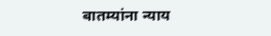बातम्यांना न्याय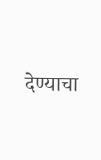देण्याचा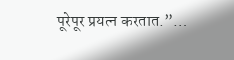पूरेपूर प्रयत्न करतात.”…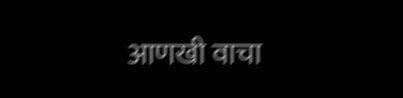आणखी वाचा